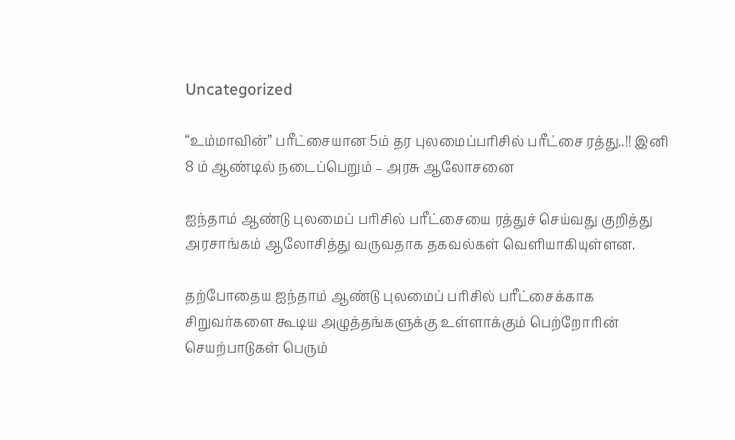Uncategorized

“உம்மாவின்” பரீட்சையான 5ம் தர புலமைப்பரிசில் பரீட்சை ரத்து..!! இனி 8 ம் ஆண்டில் நடைப்பெறும் – அரசு ஆலோசனை

ஐந்தாம் ஆண்டு புலமைப் பரிசில் பரீட்சையை ரத்துச் செய்வது குறித்து அரசாங்கம் ஆலோசித்து வருவதாக தகவல்கள் வெளியாகியுள்ளன.

தற்போதைய ஐந்தாம் ஆண்டு புலமைப் பரிசில் பரீட்சைக்காக சிறுவர்களை கூடிய அழுத்தங்களுக்கு உள்ளாக்கும் பெற்றோரின் செயற்பாடுகள் பெரும்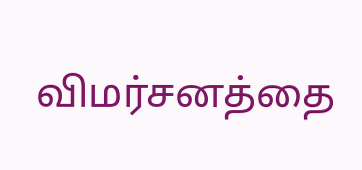விமர்சனத்தை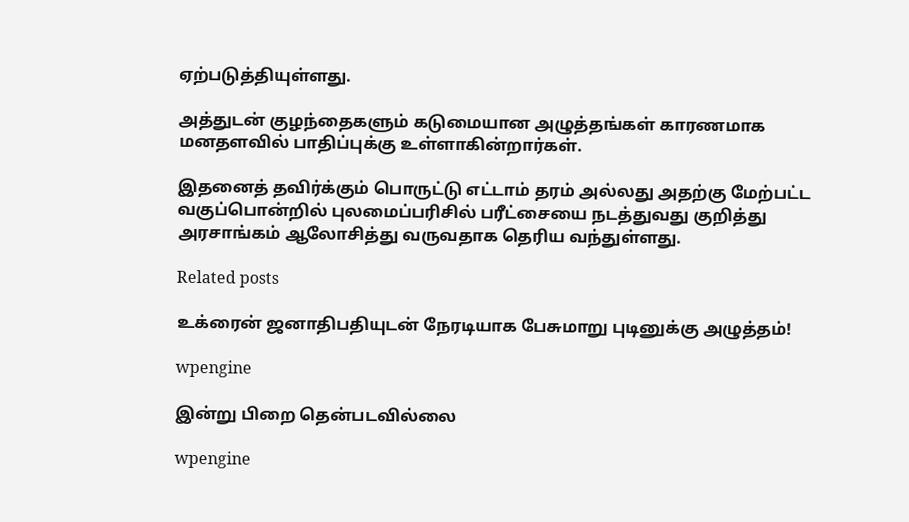ஏற்படுத்தியுள்ளது.

அத்துடன் குழந்தைகளும் கடுமையான அழுத்தங்கள் காரணமாக மனதளவில் பாதிப்புக்கு உள்ளாகின்றார்கள்.

இதனைத் தவிர்க்கும் பொருட்டு எட்டாம் தரம் அல்லது அதற்கு மேற்பட்ட வகுப்பொன்றில் புலமைப்பரிசில் பரீட்சையை நடத்துவது குறித்து அரசாங்கம் ஆலோசித்து வருவதாக தெரிய வந்துள்ளது.

Related posts

உக்ரைன் ஜனாதிபதியுடன் நேரடியாக பேசுமாறு புடினுக்கு அழுத்தம்!

wpengine

இன்று பிறை தென்படவில்லை

wpengine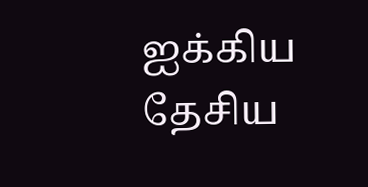ஐக்கிய தேசிய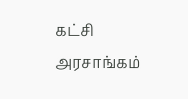கட்சி அரசாங்கம்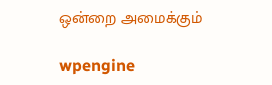ஒன்றை அமைக்கும்

wpengine